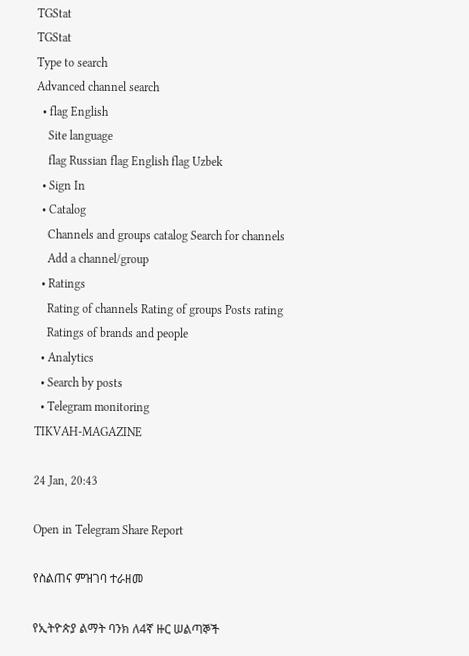TGStat
TGStat
Type to search
Advanced channel search
  • flag English
    Site language
    flag Russian flag English flag Uzbek
  • Sign In
  • Catalog
    Channels and groups catalog Search for channels
    Add a channel/group
  • Ratings
    Rating of channels Rating of groups Posts rating
    Ratings of brands and people
  • Analytics
  • Search by posts
  • Telegram monitoring
TIKVAH-MAGAZINE

24 Jan, 20:43

Open in Telegram Share Report

የስልጠና ምዝገባ ተራዘመ

የኢትዮጵያ ልማት ባንክ ለ4ኛ ዙር ሠልጣኞች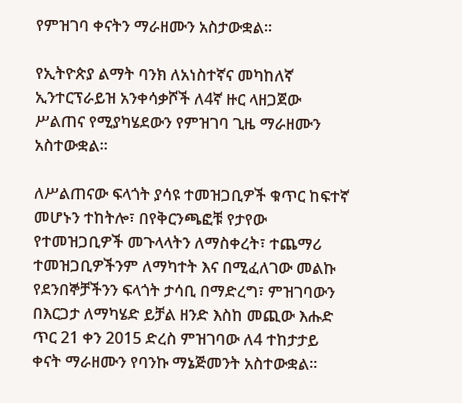የምዝገባ ቀናትን ማራዘሙን አስታውቋል።

የኢትዮጵያ ልማት ባንክ ለአነስተኛና መካከለኛ ኢንተርፕራይዝ አንቀሳቃሾች ለ4ኛ ዙር ላዘጋጀው ሥልጠና የሚያካሄደውን የምዝገባ ጊዜ ማራዘሙን አስተውቋል፡፡

ለሥልጠናው ፍላጎት ያሳዩ ተመዝጋቢዎች ቁጥር ከፍተኛ መሆኑን ተከትሎ፣ በየቅርንጫፎቹ የታየው የተመዝጋቢዎች መጉላላትን ለማስቀረት፣ ተጨማሪ ተመዝጋቢዎችንም ለማካተት እና በሚፈለገው መልኩ የደንበኞቻችንን ፍላጎት ታሳቢ በማድረግ፣ ምዝገባውን በእርጋታ ለማካሄድ ይቻል ዘንድ እስከ መጪው እሑድ ጥር 21 ቀን 2015 ድረስ ምዝገባው ለ4 ተከታታይ ቀናት ማራዘሙን የባንኩ ማኔጅመንት አስተውቋል፡፡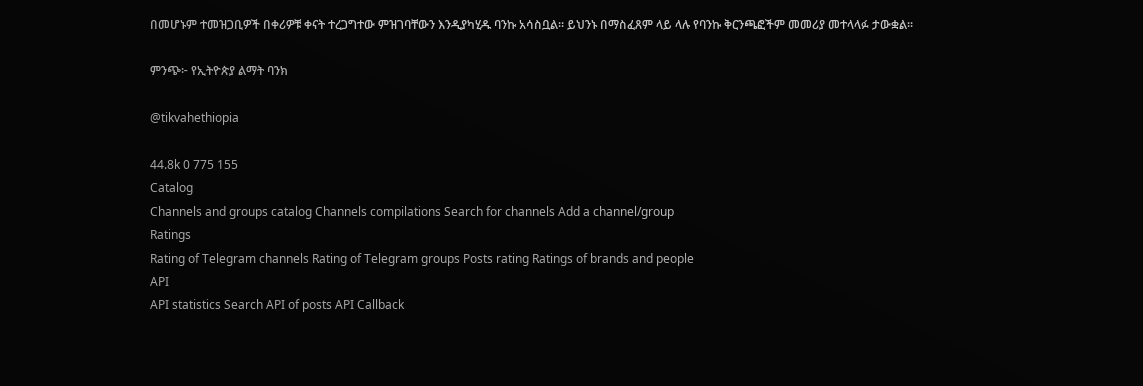በመሆኑም ተመዝጋቢዎች በቀሪዎቹ ቀናት ተረጋግተው ምዝገባቸውን እንዲያካሂዱ ባንኩ አሳስቧል፡፡ ይህንኑ በማስፈጸም ላይ ላሉ የባንኩ ቅርንጫፎችም መመሪያ መተላላፉ ታውቋል፡፡

ምንጭ፦ የኢትዮጵያ ልማት ባንክ

@tikvahethiopia

44.8k 0 775 155
Catalog
Channels and groups catalog Channels compilations Search for channels Add a channel/group
Ratings
Rating of Telegram channels Rating of Telegram groups Posts rating Ratings of brands and people
API
API statistics Search API of posts API Callback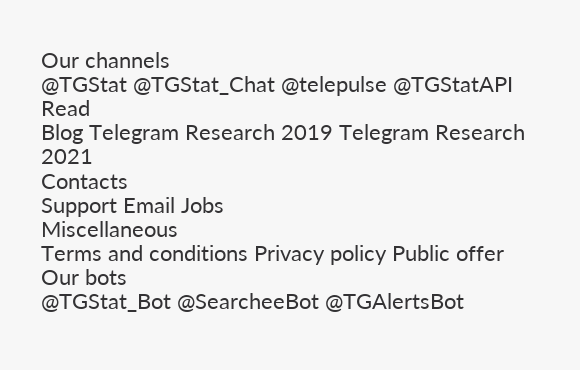Our channels
@TGStat @TGStat_Chat @telepulse @TGStatAPI
Read
Blog Telegram Research 2019 Telegram Research 2021
Contacts
Support Email Jobs
Miscellaneous
Terms and conditions Privacy policy Public offer
Our bots
@TGStat_Bot @SearcheeBot @TGAlertsBot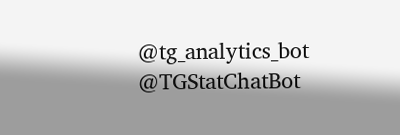@tg_analytics_bot @TGStatChatBot